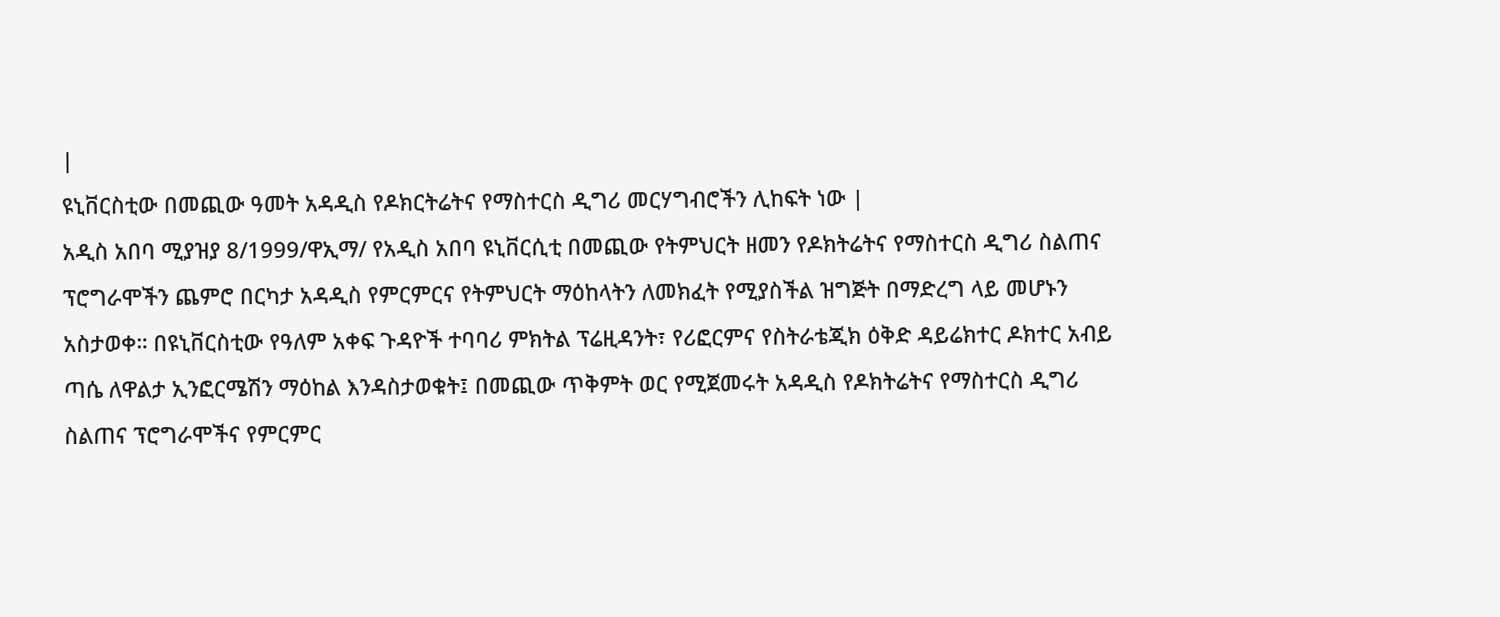|
ዩኒቨርስቲው በመጪው ዓመት አዳዲስ የዶክርትሬትና የማስተርስ ዲግሪ መርሃግብሮችን ሊከፍት ነው |
አዲስ አበባ ሚያዝያ 8/1999/ዋኢማ/ የአዲስ አበባ ዩኒቨርሲቲ በመጪው የትምህርት ዘመን የዶክትሬትና የማስተርስ ዲግሪ ስልጠና ፕሮግራሞችን ጨምሮ በርካታ አዳዲስ የምርምርና የትምህርት ማዕከላትን ለመክፈት የሚያስችል ዝግጅት በማድረግ ላይ መሆኑን አስታወቀ። በዩኒቨርስቲው የዓለም አቀፍ ጉዳዮች ተባባሪ ምክትል ፕሬዚዳንት፣ የሪፎርምና የስትራቴጂክ ዕቅድ ዳይሬክተር ዶክተር አብይ ጣሴ ለዋልታ ኢንፎርሜሽን ማዕከል እንዳስታወቁት፤ በመጪው ጥቅምት ወር የሚጀመሩት አዳዲስ የዶክትሬትና የማስተርስ ዲግሪ ስልጠና ፕሮግራሞችና የምርምር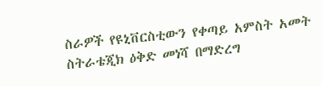ስራዎች የዩኒቨርስቲውን የቀጣይ አምስት አመት ስትራቴጂክ ዕቅድ መነሻ በማድረግ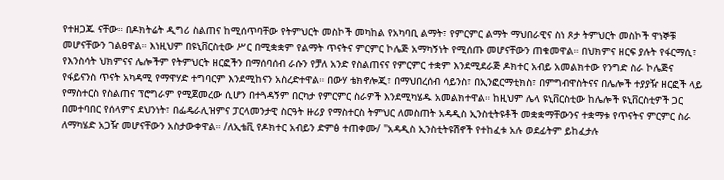የተዘጋጁ ናቸው። በዶክትሬት ዲግሪ ስልጠና ከሚሰጥባቸው የትምህርት መስኮች መካከል የአካባቢ ልማት፣ የምርምር ልማት ማህበራዊና ስነ ጾታ ትምህርት መስኮች ዋነኞቹ መሆናቸውን ገልፀዋል። እነዚህም በዩኒቨርስቲው ሥር በሚቋቋም የልማት ጥናትና ምርምር ኮሌጅ አማካኝነት የሚሰጡ መሆናቸውን ጠቁመዋል። በህክምና ዘርፍ ያሉት የፋርማሲ፣ የእንስሳት ህክምናና ሌሎችም የትምህርት ዘርፎችን በማሰባሰብ ራሱን የቻለ አንድ የስልጠናና የምርምር ተቋም እንደሚደራጅ ዶክተር አብይ አመልክተው የንግድ ስራ ኮሌጅና የፋይናንስ ጥናት አካዳሚ የማዋሃድ ተግባርም እንደሚከናን አስረድተዋል። በውሃ ቴክኖሎጂ፣ በማህበረሰብ ሳይንስ፣ በኢንፎርማቲክስ፣ በምግብዋስትናና በሌሎች ተያያዥ ዘርፎች ላይ የማስተርስ የስልጠና ፕሮግራም የሚጀመረው ሲሆን በተጓዳኝም በርካታ የምርምር ስራዎች እንደሚካሄዱ አመልክተዋል። ከዚህም ሌላ ዩኒቨርስቲው ከሌሎች ዩኒቨርስቲዎች ጋር በመተባበር የሰላምና ደህንነት፣ በፌዴራሊዝምና ፓርላመንታዊ ስርዓት ዙሪያ የማስተርስ ትምህር ለመስጠት አዳዲስ ኢንስቲትዩቶች መቋቋማቸውንና ተቋማቱ የጥናትና ምርምር ስራ ለማካሄድ አጋዥ መሆናቸውን አስታውቀዋል። /ለኢቴቪ የዶክተር አብይን ድምፅ ተጠቀሙ/ "አዳዲስ ኢንስቲትዩሽኖች የተከፈቱ አሉ ወደፊትም ይከፈታሉ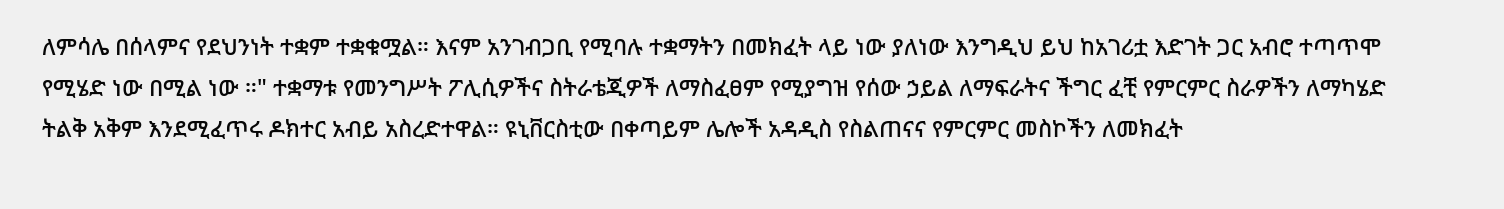ለምሳሌ በሰላምና የደህንነት ተቋም ተቋቁሟል። እናም አንገብጋቢ የሚባሉ ተቋማትን በመክፈት ላይ ነው ያለነው እንግዲህ ይህ ከአገሪቷ እድገት ጋር አብሮ ተጣጥሞ የሚሄድ ነው በሚል ነው ።" ተቋማቱ የመንግሥት ፖሊሲዎችና ስትራቴጂዎች ለማስፈፀም የሚያግዝ የሰው ኃይል ለማፍራትና ችግር ፈቺ የምርምር ስራዎችን ለማካሄድ ትልቅ አቅም እንደሚፈጥሩ ዶክተር አብይ አስረድተዋል። ዩኒቨርስቲው በቀጣይም ሌሎች አዳዲስ የስልጠናና የምርምር መስኮችን ለመክፈት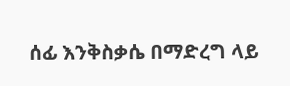ሰፊ እንቅስቃሴ በማድረግ ላይ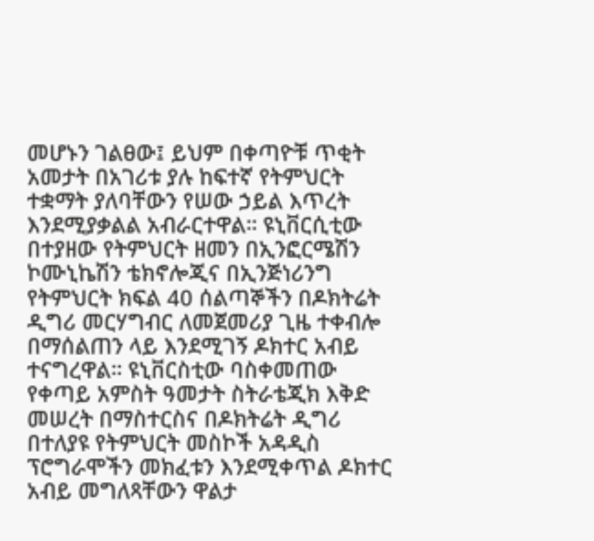መሆኑን ገልፀው፤ ይህም በቀጣዮቹ ጥቂት አመታት በአገሪቱ ያሉ ከፍተኛ የትምህርት ተቋማት ያለባቸውን የሠው ኃይል እጥረት እንደሚያቃልል አብራርተዋል። ዩኒቨርሲቲው በተያዘው የትምህርት ዘመን በኢንፎርሜሽን ኮሙኒኬሽን ቴክኖሎጂና በኢንጅነሪንግ የትምህርት ክፍል 40 ሰልጣኞችን በዶክትሬት ዲግሪ መርሃግብር ለመጀመሪያ ጊዜ ተቀብሎ በማሰልጠን ላይ እንደሚገኝ ዶክተር አብይ ተናግረዋል። ዩኒቨርስቲው ባስቀመጠው የቀጣይ አምስት ዓመታት ስትራቴጂክ እቅድ መሠረት በማስተርስና በዶክትሬት ዲግሪ በተለያዩ የትምህርት መስኮች አዳዲስ ፕሮግራሞችን መክፈቱን እንደሚቀጥል ዶክተር አብይ መግለጻቸውን ዋልታ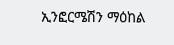ኢንፎርሜሽን ማዕከል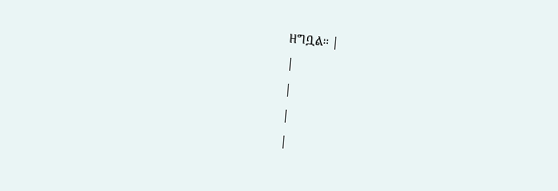ዘግቧል። |
|
|
|
|